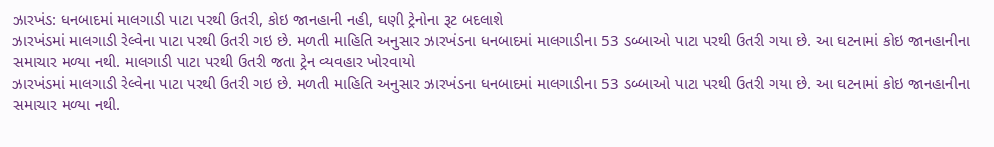ઝારખંડ: ધનબાદમાં માલગાડી પાટા પરથી ઉતરી, કોઇ જાનહાની નહી, ઘણી ટ્રેનોના રૂટ બદલાશે
ઝારખંડમાં માલગાડી રેલ્વેના પાટા પરથી ઉતરી ગઇ છે. મળતી માહિતિ અનુસાર ઝારખંડના ધનબાદમાં માલગાડીના 53 ડબ્બાઓ પાટા પરથી ઉતરી ગયા છે. આ ઘટનામાં કોઇ જાનહાનીના સમાચાર મળ્યા નથી. માલગાડી પાટા પરથી ઉતરી જતા ટ્રેન વ્યવહાર ખોરવાયો
ઝારખંડમાં માલગાડી રેલ્વેના પાટા પરથી ઉતરી ગઇ છે. મળતી માહિતિ અનુસાર ઝારખંડના ધનબાદમાં માલગાડીના 53 ડબ્બાઓ પાટા પરથી ઉતરી ગયા છે. આ ઘટનામાં કોઇ જાનહાનીના સમાચાર મળ્યા નથી.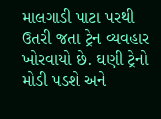માલગાડી પાટા પરથી ઉતરી જતા ટ્રેન વ્યવહાર ખોરવાયો છે. ઘણી ટ્રેનો મોડી પડશે અને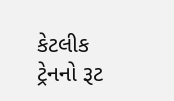કેટલીક ટ્રેનનો રૂટ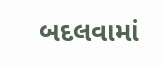બદલવામાં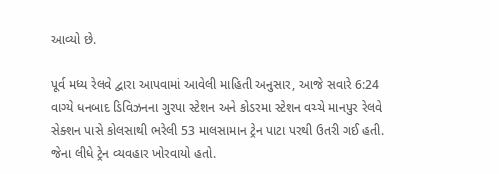આવ્યો છે.

પૂર્વ મધ્ય રેલવે દ્વારા આપવામાં આવેલી માહિતી અનુસાર, આજે સવારે 6:24 વાગ્યે ધનબાદ ડિવિઝનના ગુરપા સ્ટેશન અને કોડરમા સ્ટેશન વચ્ચે માનપુર રેલવે સેક્શન પાસે કોલસાથી ભરેલી 53 માલસામાન ટ્રેન પાટા પરથી ઉતરી ગઈ હતી. જેના લીધે ટ્રેન વ્યવહાર ખોરવાયો હતો.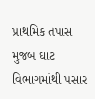પ્રાથમિક તપાસ મુજબ ઘાટ વિભાગમાંથી પસાર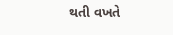થતી વખતે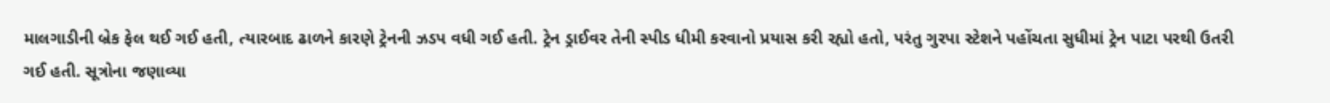માલગાડીની બ્રેક ફેલ થઈ ગઈ હતી, ત્યારબાદ ઢાળને કારણે ટ્રેનની ઝડપ વધી ગઈ હતી. ટ્રેન ડ્રાઈવર તેની સ્પીડ ધીમી કરવાનો પ્રયાસ કરી રહ્યો હતો, પરંતુ ગુરપા સ્ટેશને પહોંચતા સુધીમાં ટ્રેન પાટા પરથી ઉતરી ગઈ હતી. સૂત્રોના જણાવ્યા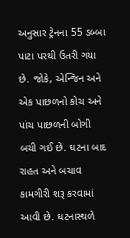અનુસાર ટ્રેનના 55 ડબ્બા પાટા પરથી ઉતરી ગયા છે. જોકે, એન્જિન અને એક પાછળનો કોચ અને પાંચ પાછળની બોગી બચી ગઈ છે. ઘટના બાદ રાહત અને બચાવ કામગીરી શરૂ કરવામાં આવી છે. ઘટનાસ્થળે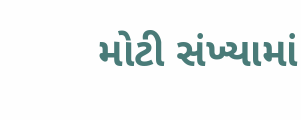મોટી સંખ્યામાં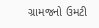ગ્રામજનો ઉમટી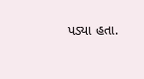પડ્યા હતા.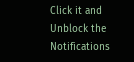Click it and Unblock the Notifications